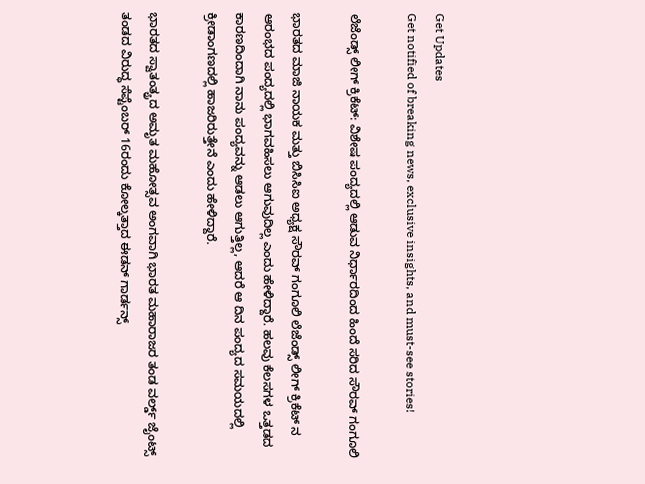Get Updates
Get notified of breaking news, exclusive insights, and must-see stories!

ಲೆಜೆಂಡ್ಸ್ ಲೀಗ್ ಕ್ರಿಕೆಟ್: ವಿಶೇಷ ಪಂದ್ಯದಲ್ಲಿ ಆಡುವ ನಿರ್ಧಾರದಿಂದ ಹಿಂದೆ ಸರಿದ ಸೌರವ್ ಗಂಗೂಲಿ

ಭಾರತದ ಮಾಜಿ ನಾಯಕ ಮತ್ತು ಬಿಸಿಸಿಐ ಅಧ್ಯಕ್ಷ ಸೌರವ್ ಗಂಗೂಲಿ ಲೆಜೆಂಡ್ಸ್ ಲೀಗ್ ಕ್ರಿಕೆಟ್ ನ ಆರಂಭದ ಪಂದ್ಯದಲ್ಲಿ ಭಾಗವಹಿಸಲು ಆಗುವುದಿಲ್ಲ ಎಂದು ಹೇಳಿದ್ದಾರೆ. ಹಲವು ಕೆಲಸಗಳ ಒತ್ತಡದ ಕಾರಣದಿಂದಾಗಿ ನಾನು ಪಂದ್ಯವನ್ನು ಆಡಲು ಆಗುತ್ತಿಲ್ಲ, ಆದರೆ ಆ ದಿನ ಪಂದ್ಯದ ಸಮಯದಲ್ಲಿ ಕ್ರೀಡಾಂಗಣದಲ್ಲಿ ಹಾಜರಿರುತ್ತೇನೆ ಎಂದು ಹೇಳಿದ್ದಾರೆ.

ಭಾರತದ ಸ್ವಾತಂತ್ಯ್ರದ ಅಮೃತ ಮಹೋತ್ಸವ ಅಂಗವಾಗಿ ಭಾರತ ಮಹಾರಾಜರ ತಂಡ ವರ್ಲ್ಡ್ ಜೈಂಟ್ಸ್ ತಂಡದ ವಿರುದ್ಧ ಸೆಪ್ಟೆಂಬರ್ 16ರಂದು ಕೋಲ್ಕತ್ತಾದ ಈಡನ್ ಗಾರ್ಡನ್ಸ್‌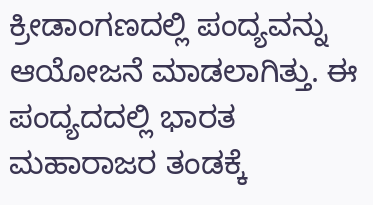ಕ್ರೀಡಾಂಗಣದಲ್ಲಿ ಪಂದ್ಯವನ್ನು ಆಯೋಜನೆ ಮಾಡಲಾಗಿತ್ತು. ಈ ಪಂದ್ಯದದಲ್ಲಿ ಭಾರತ ಮಹಾರಾಜರ ತಂಡಕ್ಕೆ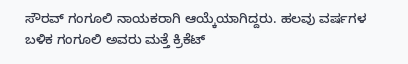ಸೌರವ್ ಗಂಗೂಲಿ ನಾಯಕರಾಗಿ ಆಯ್ಕೆಯಾಗಿದ್ದರು. ಹಲವು ವರ್ಷಗಳ ಬಳಿಕ ಗಂಗೂಲಿ ಅವರು ಮತ್ತೆ ಕ್ರಿಕೆಟ್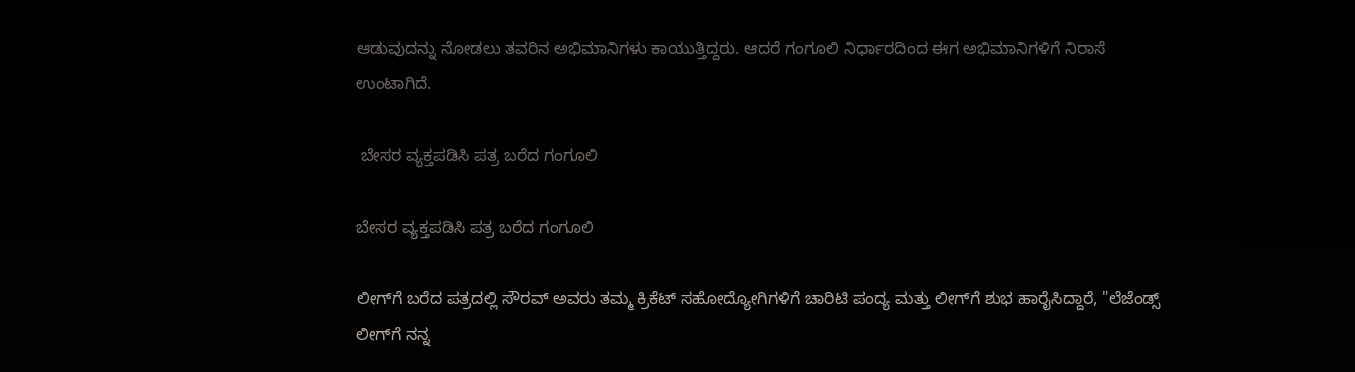ಆಡುವುದನ್ನು ನೋಡಲು ತವರಿನ ಅಭಿಮಾನಿಗಳು ಕಾಯುತ್ತಿದ್ದರು. ಆದರೆ ಗಂಗೂಲಿ ನಿರ್ಧಾರದಿಂದ ಈಗ ಅಭಿಮಾನಿಗಳಿಗೆ ನಿರಾಸೆ ಉಂಟಾಗಿದೆ.

 ಬೇಸರ ವ್ಯಕ್ತಪಡಿಸಿ ಪತ್ರ ಬರೆದ ಗಂಗೂಲಿ

ಬೇಸರ ವ್ಯಕ್ತಪಡಿಸಿ ಪತ್ರ ಬರೆದ ಗಂಗೂಲಿ

ಲೀಗ್‌ಗೆ ಬರೆದ ಪತ್ರದಲ್ಲಿ ಸೌರವ್ ಅವರು ತಮ್ಮ ಕ್ರಿಕೆಟ್ ಸಹೋದ್ಯೋಗಿಗಳಿಗೆ ಚಾರಿಟಿ ಪಂದ್ಯ ಮತ್ತು ಲೀಗ್‌ಗೆ ಶುಭ ಹಾರೈಸಿದ್ದಾರೆ, "ಲೆಜೆಂಡ್ಸ್ ಲೀಗ್‌ಗೆ ನನ್ನ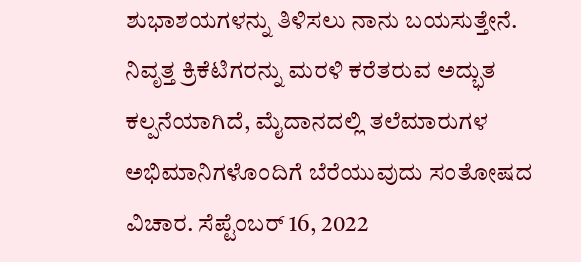ಶುಭಾಶಯಗಳನ್ನು ತಿಳಿಸಲು ನಾನು ಬಯಸುತ್ತೇನೆ. ನಿವೃತ್ತ ಕ್ರಿಕೆಟಿಗರನ್ನು ಮರಳಿ ಕರೆತರುವ ಅದ್ಭುತ ಕಲ್ಪನೆಯಾಗಿದೆ, ಮೈದಾನದಲ್ಲಿ ತಲೆಮಾರುಗಳ ಅಭಿಮಾನಿಗಳೊಂದಿಗೆ ಬೆರೆಯುವುದು ಸಂತೋಷದ ವಿಚಾರ. ಸೆಪ್ಟೆಂಬರ್ 16, 2022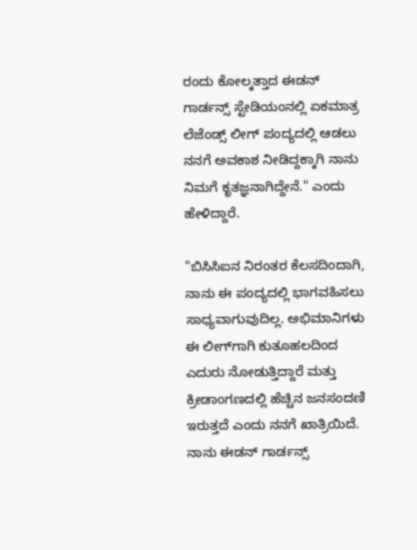ರಂದು ಕೋಲ್ಕತ್ತಾದ ಈಡನ್ ಗಾರ್ಡನ್ಸ್ ಸ್ಟೇಡಿಯಂನಲ್ಲಿ ಏಕಮಾತ್ರ ಲೆಜೆಂಡ್ಸ್ ಲೀಗ್ ಪಂದ್ಯದಲ್ಲಿ ಆಡಲು ನನಗೆ ಅವಕಾಶ ನೀಡಿದ್ದಕ್ಕಾಗಿ ನಾನು ನಿಮಗೆ ಕೃತಜ್ಞನಾಗಿದ್ದೇನೆ." ಎಂದು ಹೇಳಿದ್ದಾರೆ.

"ಬಿಸಿಸಿಐನ ನಿರಂತರ ಕೆಲಸದಿಂದಾಗಿ, ನಾನು ಈ ಪಂದ್ಯದಲ್ಲಿ ಭಾಗವಹಿಸಲು ಸಾಧ್ಯವಾಗುವುದಿಲ್ಲ. ಅಭಿಮಾನಿಗಳು ಈ ಲೀಗ್‌ಗಾಗಿ ಕುತೂಹಲದಿಂದ ಎದುರು ನೋಡುತ್ತಿದ್ದಾರೆ ಮತ್ತು ಕ್ರೀಡಾಂಗಣದಲ್ಲಿ ಹೆಚ್ಚಿನ ಜನಸಂದಣಿ ಇರುತ್ತದೆ ಎಂದು ನನಗೆ ಖಾತ್ರಿಯಿದೆ. ನಾನು ಈಡನ್ ಗಾರ್ಡನ್ಸ್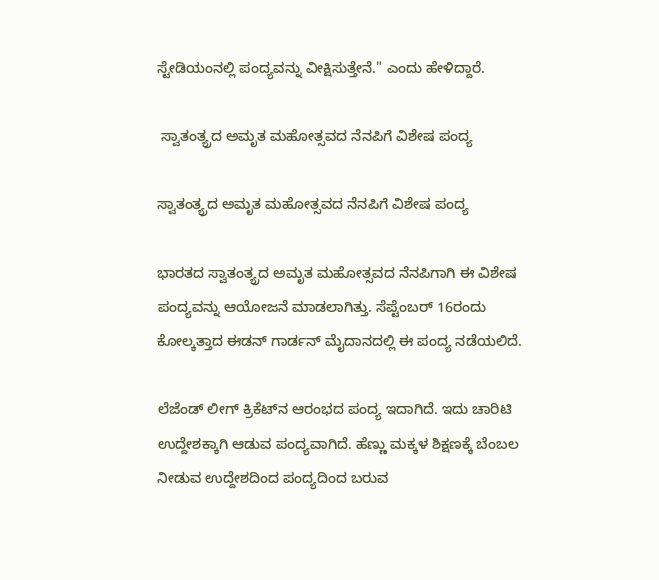ಸ್ಟೇಡಿಯಂನಲ್ಲಿ ಪಂದ್ಯವನ್ನು ವೀಕ್ಷಿಸುತ್ತೇನೆ." ಎಂದು ಹೇಳಿದ್ದಾರೆ.

 ಸ್ವಾತಂತ್ಯ್ರದ ಅಮೃತ ಮಹೋತ್ಸವದ ನೆನಪಿಗೆ ವಿಶೇಷ ಪಂದ್ಯ

ಸ್ವಾತಂತ್ಯ್ರದ ಅಮೃತ ಮಹೋತ್ಸವದ ನೆನಪಿಗೆ ವಿಶೇಷ ಪಂದ್ಯ

ಭಾರತದ ಸ್ವಾತಂತ್ಯ್ರದ ಅಮೃತ ಮಹೋತ್ಸವದ ನೆನಪಿಗಾಗಿ ಈ ವಿಶೇಷ ಪಂದ್ಯವನ್ನು ಆಯೋಜನೆ ಮಾಡಲಾಗಿತ್ತು. ಸೆಪ್ಟೆಂಬರ್ 16ರಂದು ಕೋಲ್ಕತ್ತಾದ ಈಡನ್ ಗಾರ್ಡನ್ ಮೈದಾನದಲ್ಲಿ ಈ ಪಂದ್ಯ ನಡೆಯಲಿದೆ.

ಲೆಜೆಂಡ್ ಲೀಗ್ ಕ್ರಿಕೆಟ್‌ನ ಆರಂಭದ ಪಂದ್ಯ ಇದಾಗಿದೆ. ಇದು ಚಾರಿಟಿ ಉದ್ದೇಶಕ್ಕಾಗಿ ಆಡುವ ಪಂದ್ಯವಾಗಿದೆ. ಹೆಣ್ಣು ಮಕ್ಕಳ ಶಿಕ್ಷಣಕ್ಕೆ ಬೆಂಬಲ ನೀಡುವ ಉದ್ದೇಶದಿಂದ ಪಂದ್ಯದಿಂದ ಬರುವ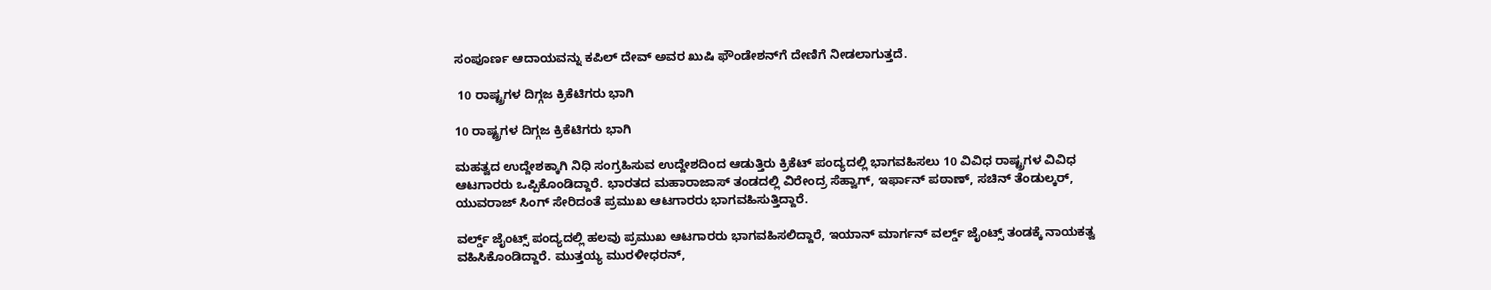ಸಂಪೂರ್ಣ ಆದಾಯವನ್ನು ಕಪಿಲ್ ದೇವ್ ಅವರ ಖುಷಿ ಫೌಂಡೇಶನ್‌ಗೆ ದೇಣಿಗೆ ನೀಡಲಾಗುತ್ತದೆ.

 10 ರಾಷ್ಟ್ರಗಳ ದಿಗ್ಗಜ ಕ್ರಿಕೆಟಿಗರು ಭಾಗಿ

10 ರಾಷ್ಟ್ರಗಳ ದಿಗ್ಗಜ ಕ್ರಿಕೆಟಿಗರು ಭಾಗಿ

ಮಹತ್ವದ ಉದ್ದೇಶಕ್ಕಾಗಿ ನಿಧಿ ಸಂಗ್ರಹಿಸುವ ಉದ್ದೇಶದಿಂದ ಆಡುತ್ತಿರು ಕ್ರಿಕೆಟ್‌ ಪಂದ್ಯದಲ್ಲಿ ಭಾಗವಹಿಸಲು 10 ವಿವಿಧ ರಾಷ್ಟ್ರಗಳ ವಿವಿಧ ಆಟಗಾರರು ಒಪ್ಪಿಕೊಂಡಿದ್ದಾರೆ. ಭಾರತದ ಮಹಾರಾಜಾಸ್ ತಂಡದಲ್ಲಿ ವಿರೇಂದ್ರ ಸೆಹ್ವಾಗ್, ಇರ್ಫಾನ್ ಪಠಾಣ್, ಸಚಿನ್ ತೆಂಡುಲ್ಕರ್, ಯುವರಾಜ್ ಸಿಂಗ್ ಸೇರಿದಂತೆ ಪ್ರಮುಖ ಆಟಗಾರರು ಭಾಗವಹಿಸುತ್ತಿದ್ದಾರೆ.

ವರ್ಲ್ಡ್ ಜೈಂಟ್ಸ್ ಪಂದ್ಯದಲ್ಲಿ ಹಲವು ಪ್ರಮುಖ ಆಟಗಾರರು ಭಾಗವಹಿಸಲಿದ್ದಾರೆ, ಇಯಾನ್ ಮಾರ್ಗನ್ ವರ್ಲ್ಡ್ ಜೈಂಟ್ಸ್ ತಂಡಕ್ಕೆ ನಾಯಕತ್ವ ವಹಿಸಿಕೊಂಡಿದ್ದಾರೆ. ಮುತ್ತಯ್ಯ ಮುರಳೀಧರನ್,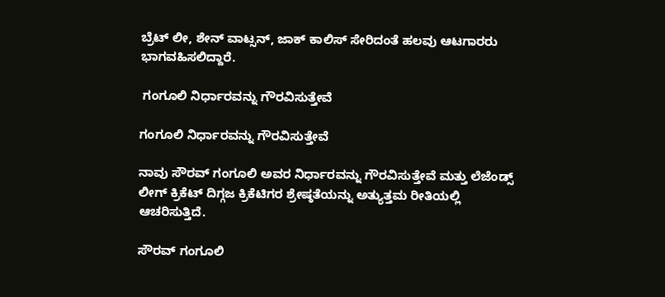ಬ್ರೆಟ್‌ ಲೀ, ಶೇನ್ ವಾಟ್ಸನ್, ಜಾಕ್ ಕಾಲಿಸ್ ಸೇರಿದಂತೆ ಹಲವು ಆಟಗಾರರು ಭಾಗವಹಿಸಲಿದ್ದಾರೆ.

 ಗಂಗೂಲಿ ನಿರ್ಧಾರವನ್ನು ಗೌರವಿಸುತ್ತೇವೆ

ಗಂಗೂಲಿ ನಿರ್ಧಾರವನ್ನು ಗೌರವಿಸುತ್ತೇವೆ

ನಾವು ಸೌರವ್ ಗಂಗೂಲಿ ಅವರ ನಿರ್ಧಾರವನ್ನು ಗೌರವಿಸುತ್ತೇವೆ ಮತ್ತು ಲೆಜೆಂಡ್ಸ್ ಲೀಗ್ ಕ್ರಿಕೆಟ್ ದಿಗ್ಗಜ ಕ್ರಿಕೆಟಿಗರ ಶ್ರೇಷ್ಠತೆಯನ್ನು ಅತ್ಯುತ್ತಮ ರೀತಿಯಲ್ಲಿ ಆಚರಿಸುತ್ತಿದೆ.

ಸೌರವ್ ಗಂಗೂಲಿ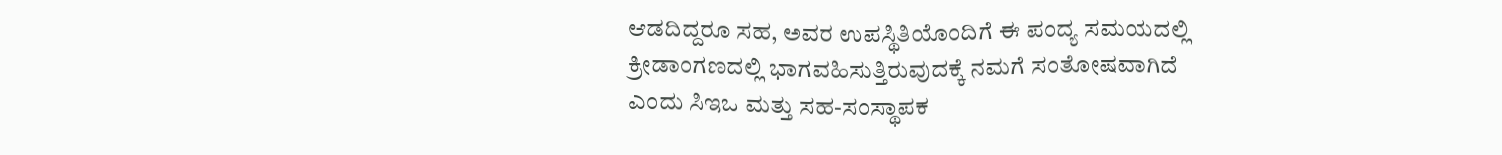ಆಡದಿದ್ದರೂ ಸಹ, ಅವರ ಉಪಸ್ಥಿತಿಯೊಂದಿಗೆ ಈ ಪಂದ್ಯ ಸಮಯದಲ್ಲಿ ಕ್ರೀಡಾಂಗಣದಲ್ಲಿ ಭಾಗವಹಿಸುತ್ತಿರುವುದಕ್ಕೆ ನಮಗೆ ಸಂತೋಷವಾಗಿದೆ ಎಂದು ಸಿಇಒ ಮತ್ತು ಸಹ-ಸಂಸ್ಥಾಪಕ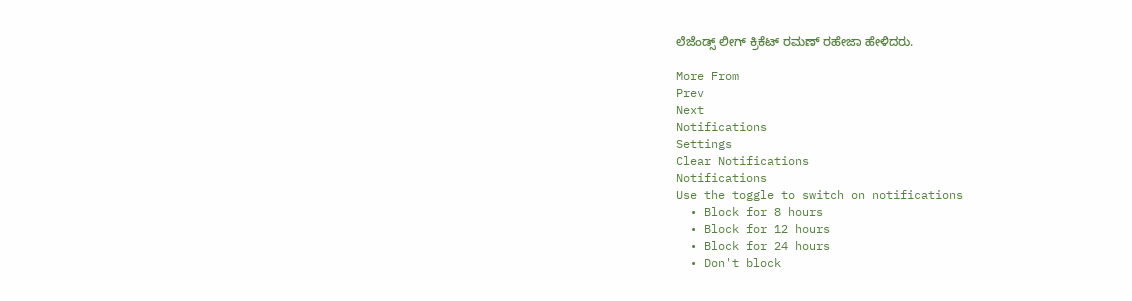ಲೆಜೆಂಡ್ಸ್ ಲೀಗ್ ಕ್ರಿಕೆಟ್ ರಮಣ್ ರಹೇಜಾ ಹೇಳಿದರು.

More From
Prev
Next
Notifications
Settings
Clear Notifications
Notifications
Use the toggle to switch on notifications
  • Block for 8 hours
  • Block for 12 hours
  • Block for 24 hours
  • Don't block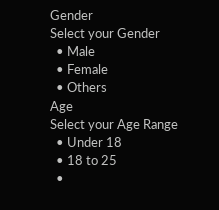Gender
Select your Gender
  • Male
  • Female
  • Others
Age
Select your Age Range
  • Under 18
  • 18 to 25
  •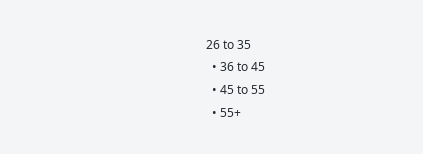26 to 35
  • 36 to 45
  • 45 to 55
  • 55+